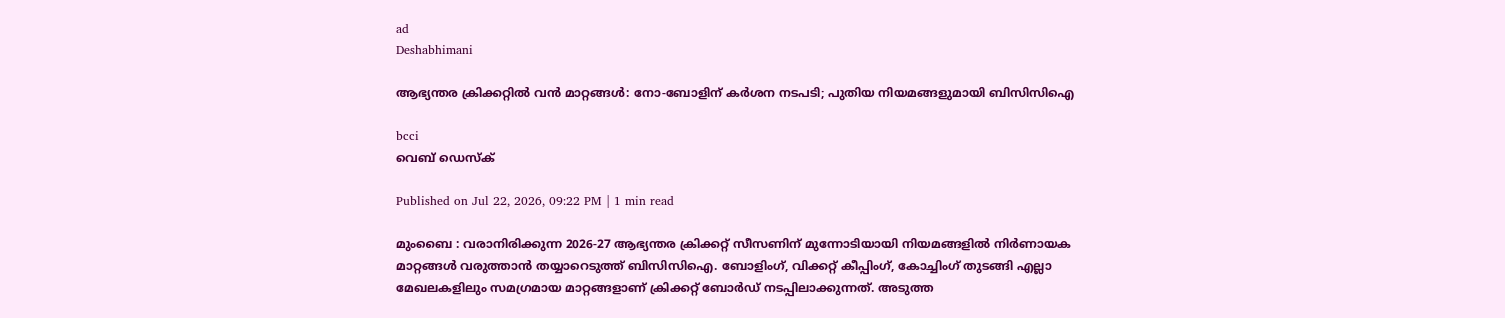ad
Deshabhimani

ആഭ്യന്തര ക്രിക്കറ്റിൽ വൻ മാറ്റങ്ങൾ: നോ-ബോളിന് കർശന നടപടി; പുതിയ നിയമങ്ങളുമായി ബിസിസിഐ

bcci
വെബ് ഡെസ്ക്

Published on Jul 22, 2026, 09:22 PM | 1 min read

മുംബൈ : വരാനിരിക്കുന്ന 2026-27 ആഭ്യന്തര ക്രിക്കറ്റ് സീസണിന് മുന്നോടിയായി നിയമങ്ങളിൽ നിർണായക മാറ്റങ്ങൾ വരുത്താൻ തയ്യാറെടുത്ത് ബിസിസിഐ. ബോളിംഗ്, വിക്കറ്റ് കീപ്പിംഗ്, കോച്ചിംഗ് തുടങ്ങി എല്ലാ മേഖലകളിലും സമഗ്രമായ മാറ്റങ്ങളാണ് ക്രിക്കറ്റ് ബോർഡ് നടപ്പിലാക്കുന്നത്. അടുത്ത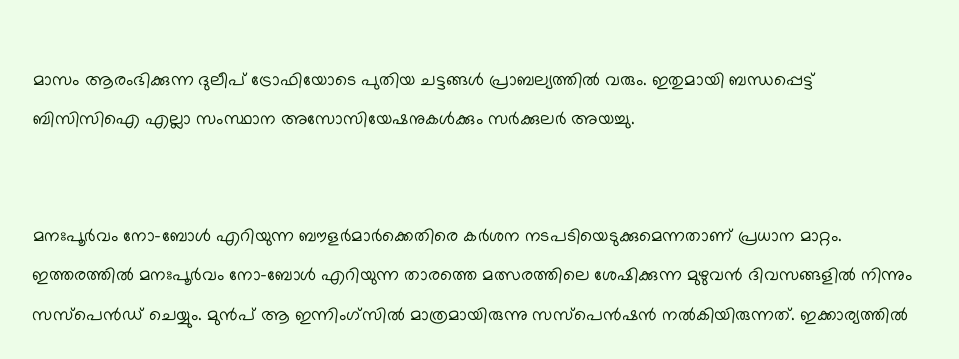മാസം ആരംഭിക്കുന്ന ദുലീപ് ട്രോഫിയോടെ പുതിയ ചട്ടങ്ങൾ പ്രാബല്യത്തിൽ വരും. ഇതുമായി ബന്ധപ്പെട്ട് ബിസിസിഐ എല്ലാ സംസ്ഥാന അസോസിയേഷനുകൾക്കും സർക്കുലർ അയച്ചു.


മനഃപൂർവം നോ-ബോൾ എറിയുന്ന ബൗളർമാർക്കെതിരെ കർശന നടപടിയെടുക്കുമെന്നതാണ് പ്രധാന മാറ്റം. ഇത്തരത്തിൽ മനഃപൂർവം നോ-ബോൾ എറിയുന്ന താരത്തെ മത്സരത്തിലെ ശേഷിക്കുന്ന മുഴുവൻ ദിവസങ്ങളിൽ നിന്നും സസ്പെൻഡ് ചെയ്യും. മുൻപ് ആ ഇന്നിംഗ്സിൽ മാത്രമായിരുന്നു സസ്‌പെൻഷൻ നൽകിയിരുന്നത്. ഇക്കാര്യത്തിൽ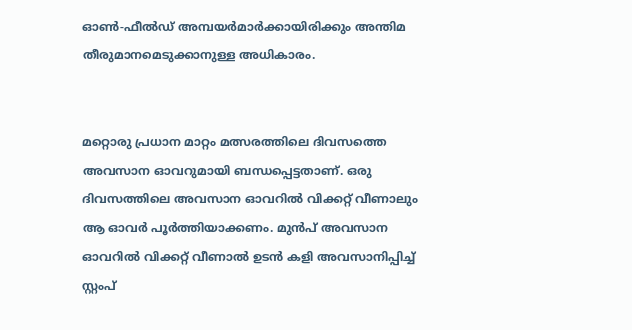ഓൺ-ഫീൽഡ് അമ്പയർമാർക്കായിരിക്കും അന്തിമ തീരുമാനമെടുക്കാനുള്ള അധികാരം.


മറ്റൊരു പ്രധാന മാറ്റം മത്സരത്തിലെ ദിവസത്തെ അവസാന ഓവറുമായി ബന്ധപ്പെട്ടതാണ്. ഒരു ദിവസത്തിലെ അവസാന ഓവറിൽ വിക്കറ്റ് വീണാലും ആ ഓവർ പൂർത്തിയാക്കണം. മുൻപ് അവസാന ഓവറിൽ വിക്കറ്റ് വീണാൽ ഉടൻ കളി അവസാനിപ്പിച്ച് സ്റ്റംപ്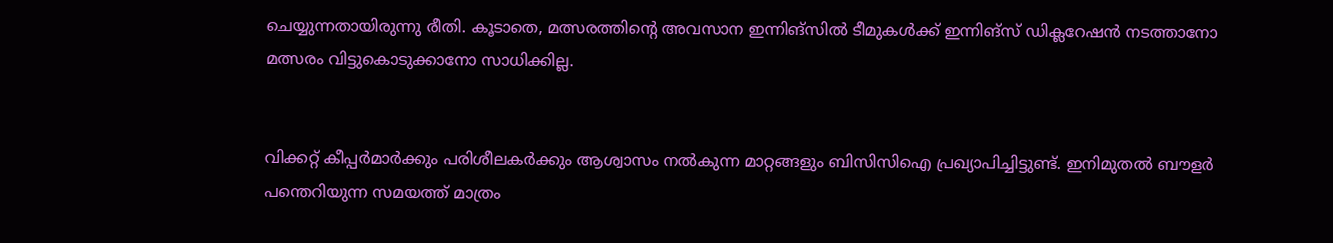ചെയ്യുന്നതായിരുന്നു രീതി. കൂടാതെ, മത്സരത്തിന്റെ അവസാന ഇന്നിങ്സിൽ ടീമുകൾക്ക് ഇന്നിങ്‌സ് ഡിക്ലറേഷൻ നടത്താനോ മത്സരം വിട്ടുകൊടുക്കാനോ സാധിക്കില്ല.


വിക്കറ്റ് കീപ്പർമാർക്കും പരിശീലകർക്കും ആശ്വാസം നൽകുന്ന മാറ്റങ്ങളും ബിസിസിഐ പ്രഖ്യാപിച്ചിട്ടുണ്ട്. ഇനിമുതൽ ബൗളർ പന്തെറിയുന്ന സമയത്ത് മാത്രം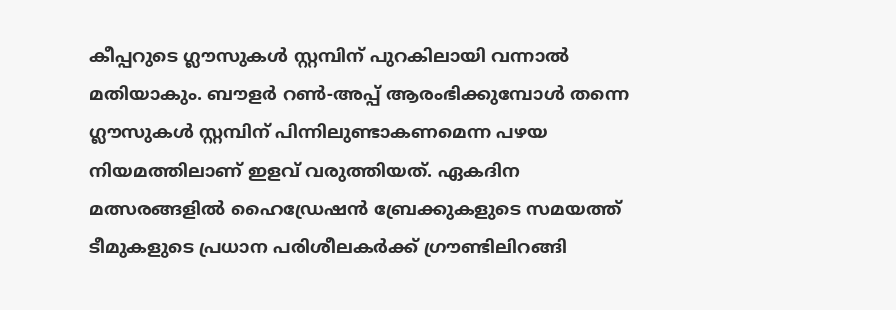കീപ്പറുടെ ഗ്ലൗസുകൾ സ്റ്റമ്പിന് പുറകിലായി വന്നാൽ മതിയാകും. ബൗളർ റൺ-അപ്പ് ആരംഭിക്കുമ്പോൾ തന്നെ ഗ്ലൗസുകൾ സ്റ്റമ്പിന് പിന്നിലുണ്ടാകണമെന്ന പഴയ നിയമത്തിലാണ് ഇളവ് വരുത്തിയത്. ഏകദിന മത്സരങ്ങളിൽ ഹൈഡ്രേഷൻ ബ്രേക്കുകളുടെ സമയത്ത് ടീമുകളുടെ പ്രധാന പരിശീലകർക്ക് ഗ്രൗണ്ടിലിറങ്ങി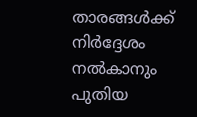താരങ്ങൾക്ക് നിർദ്ദേശം നൽകാനും പുതിയ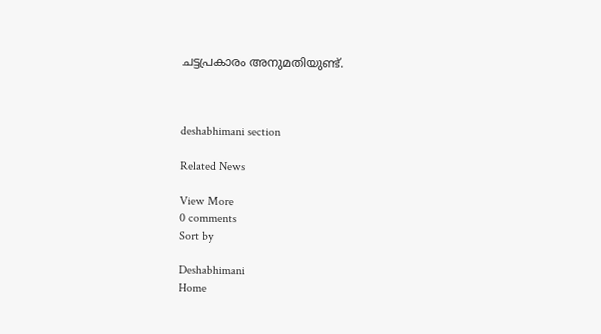ചട്ടപ്രകാരം അനുമതിയുണ്ട്.



deshabhimani section

Related News

View More
0 comments
Sort by

Deshabhimani
Home